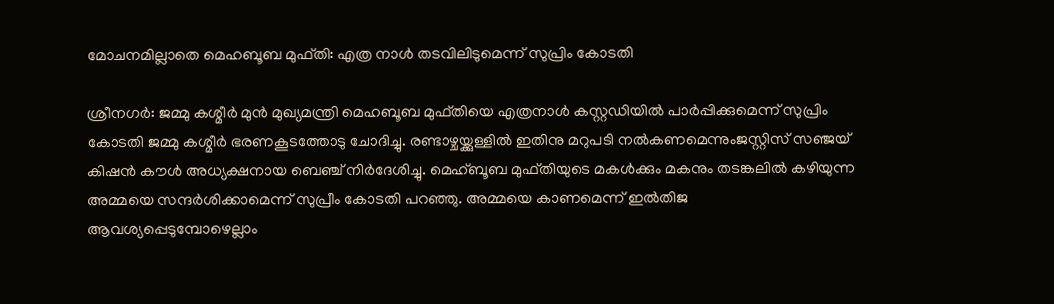മോചനമില്ലാതെ മെഹബൂബ മുഫ്തി: എത്ര നാള്‍ തടവിലിടുമെന്ന് സുപ്രിം കോടതി

ശ്രീനഗര്‍: ജമ്മു കശ്മീര്‍ മുന്‍ മുഖ്യമന്ത്രി മെഹബൂബ മുഫ്തിയെ എത്രനാള്‍ കസ്റ്റഡിയില്‍ പാര്‍പ്പിക്കുമെന്ന് സുപ്രിം കോടതി ജമ്മു കശ്മീര്‍ ഭരണകൂടത്തോടു ചോദിച്ചു. രണ്ടാഴ്ചയ്ക്കുള്ളില്‍ ഇതിനു മറുപടി നല്‍കണമെന്നുംജസ്റ്റിസ് സഞ്ജയ് കിഷന്‍ കൗള്‍ അധ്യക്ഷനായ ബെഞ്ച് നിര്‍ദേശിച്ചു. മെഹ്ബൂബ മുഫ്തിയുടെ മകള്‍ക്കും മകനും തടങ്കലില്‍ കഴിയുന്ന അമ്മയെ സന്ദര്‍ശിക്കാമെന്ന് സുപ്രീം കോടതി പറഞ്ഞു. അമ്മയെ കാണമെന്ന് ഇല്‍തിജ ആവശ്യപ്പെടുമ്പോഴെല്ലാം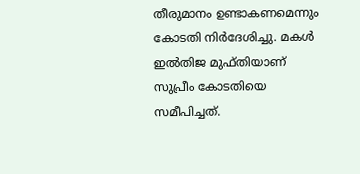തീരുമാനം ഉണ്ടാകണമെന്നും കോടതി നിര്‍ദേശിച്ചു. മകള്‍ ഇല്‍തിജ മുഫ്തിയാണ് സുപ്രീം കോടതിയെ സമീപിച്ചത്.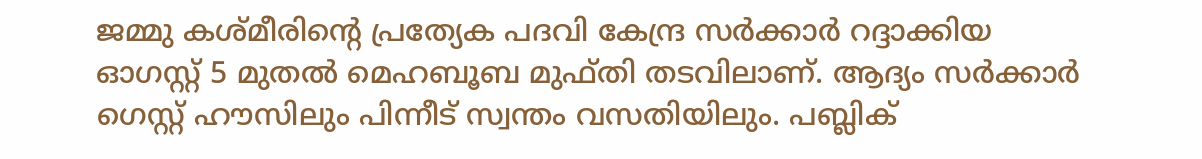ജമ്മു കശ്മീരിന്റെ പ്രത്യേക പദവി കേന്ദ്ര സര്‍ക്കാര്‍ റദ്ദാക്കിയ ഓഗസ്റ്റ് 5 മുതല്‍ മെഹബൂബ മുഫ്തി തടവിലാണ്. ആദ്യം സര്‍ക്കാര്‍ ഗെസ്റ്റ് ഹൗസിലും പിന്നീട് സ്വന്തം വസതിയിലും. പബ്ലിക്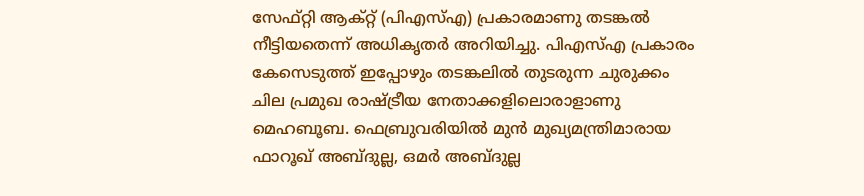സേഫ്റ്റി ആക്റ്റ് (പിഎസ്എ) പ്രകാരമാണു തടങ്കല്‍ നീട്ടിയതെന്ന് അധികൃതര്‍ അറിയിച്ചു. പിഎസ്എ പ്രകാരം കേസെടുത്ത് ഇപ്പോഴും തടങ്കലില്‍ തുടരുന്ന ചുരുക്കം ചില പ്രമുഖ രാഷ്ട്രീയ നേതാക്കളിലൊരാളാണു മെഹബൂബ. ഫെബ്രുവരിയില്‍ മുന്‍ മുഖ്യമന്ത്രിമാരായ ഫാറൂഖ് അബ്ദുല്ല, ഒമര്‍ അബ്ദുല്ല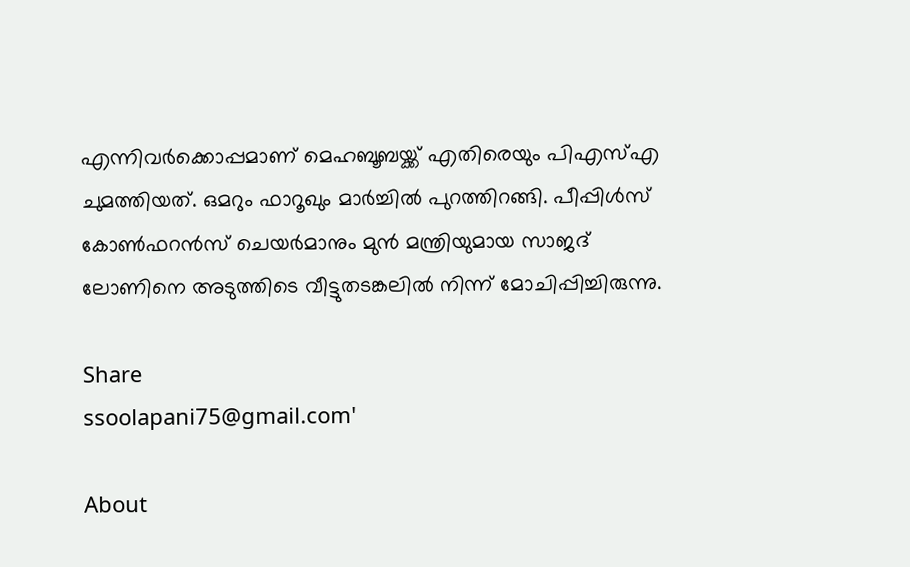എന്നിവര്‍ക്കൊപ്പമാണ് മെഹബൂബയ്ക്ക് എതിരെയും പിഎസ്എ ചുമത്തിയത്. ഒമറും ഫാറൂഖും മാര്‍ച്ചില്‍ പുറത്തിറങ്ങി. പീപ്പിള്‍സ് കോണ്‍ഫറന്‍സ് ചെയര്‍മാനും മുന്‍ മന്ത്രിയുമായ സാജദ് ലോണിനെ അടുത്തിടെ വീട്ടുതടങ്കലില്‍ നിന്ന് മോചിപ്പിച്ചിരുന്നു.

Share
ssoolapani75@gmail.com'

About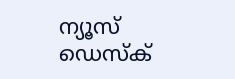ന്യൂസ് ഡെസ്ക്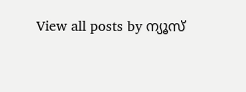View all posts by ന്യൂസ്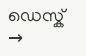ഡെസ്ക് →